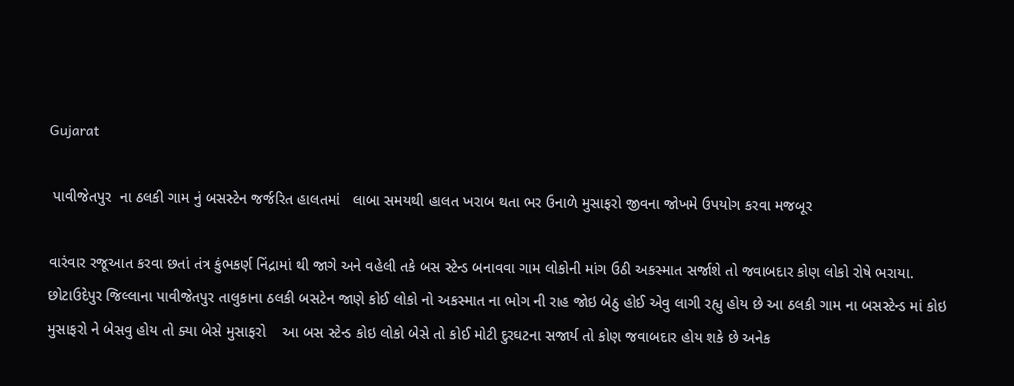Gujarat

 પાવીજેતપુર  ના ઠલકી ગામ નું બસસ્ટેન જર્જરિત હાલતમાં   લાબા સમયથી હાલત ખરાબ થતા ભર ઉનાળે મુસાફરો જીવના જોખમે ઉપયોગ કરવા મજબૂર

વારંવાર રજૂઆત કરવા છતાં તંત્ર કુંભકર્ણ નિંદ્રામાં થી જાગે અને વહેલી તકે બસ સ્ટેન્ડ બનાવવા ગામ લોકોની માંગ ઉઠી અકસ્માત સર્જાશે તો જવાબદાર કોણ લોકો રોષે ભરાયા.
છોટાઉદેપુર જિલ્લાના પાવીજેતપુર તાલુકાના ઠલકી બસટેન જાણે કોઈ લોકો નો અકસ્માત ના ભોગ ની રાહ જોઇ બેઠુ હોઈ એવુ લાગી રહ્યુ હોય છે આ ઠલકી ગામ ના બસસ્ટેન્ડ માં કોઇ મુસાફરો ને બેસવુ હોય તો ક્યા બેસે મુસાફરો    આ બસ સ્ટેન્ડ કોઇ લોકો બેસે તો કોઈ મોટી દુરઘટના સજાર્ય તો કોણ જવાબદાર હોય શકે છે અનેક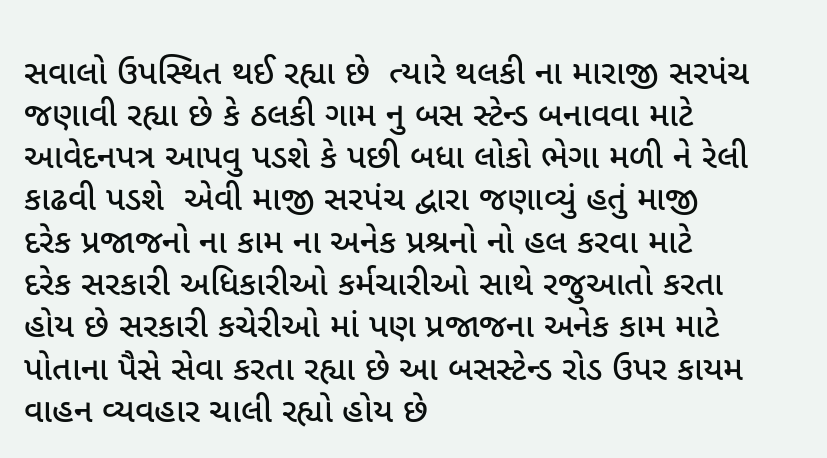સવાલો ઉપસ્થિત થઈ રહ્યા છે  ત્યારે થલકી ના મારાજી સરપંચ જણાવી રહ્યા છે કે ઠલકી ગામ નુ બસ સ્ટેન્ડ બનાવવા માટે આવેદનપત્ર આપવુ પડશે કે પછી બધા લોકો ભેગા મળી ને રેલી કાઢવી પડશે  એવી માજી સરપંચ દ્વારા જણાવ્યું હતું માજી દરેક પ્રજાજનો ના કામ ના અનેક પ્રશ્રનો નો હલ કરવા માટે દરેક સરકારી અધિકારીઓ કર્મચારીઓ સાથે રજુઆતો કરતા હોય છે સરકારી કચેરીઓ માં પણ પ્રજાજના અનેક કામ માટે પોતાના પૈસે સેવા કરતા રહ્યા છે આ બસસ્ટેન્ડ રોડ ઉપર કાયમ વાહન વ્યવહાર ચાલી રહ્યો હોય છે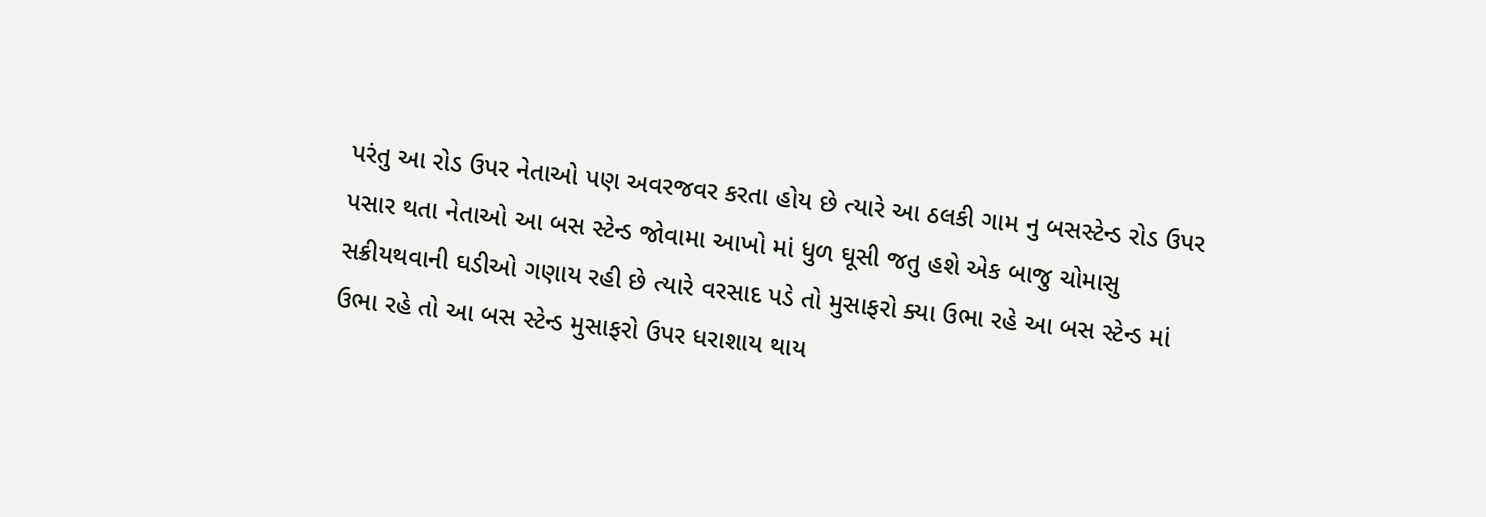પરંતુ આ રોડ ઉપર નેતાઓ પણ અવરજવર કરતા હોય છે ત્યારે આ ઠલકી ગામ નુ બસસ્ટેન્ડ રોડ ઉપર પસાર થતા નેતાઓ આ બસ સ્ટેન્ડ જોવામા આખો માં ધુળ ઘૂસી જતુ હશે એક બાજુ ચોમાસુ સક્રીયથવાની ઘડીઓ ગણાય રહી છે ત્યારે વરસાદ પડે તો મુસાફરો ક્યા ઉભા રહે આ બસ સ્ટેન્ડ માં ઉભા રહે તો આ બસ સ્ટેન્ડ મુસાફરો ઉપર ધરાશાય થાય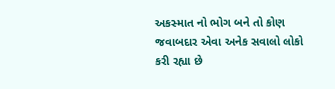અકસ્માત નો ભોગ બને તો કોણ જવાબદાર એવા અનેક સવાલો લોકો કરી રહ્યા છે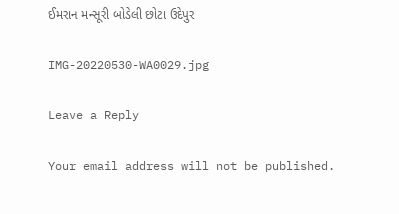ઈમરાન મન્સૂરી બોડેલી છોટા ઉદેપુર

IMG-20220530-WA0029.jpg

Leave a Reply

Your email address will not be published.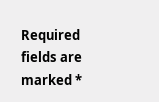Required fields are marked *